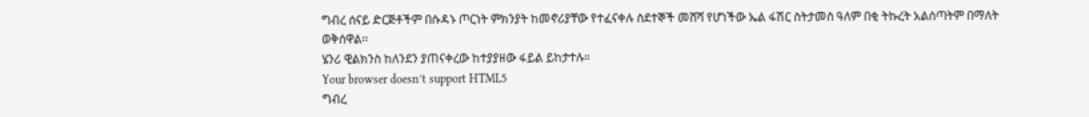ግብረ ሰናይ ድርጅቶችም በሱዳኑ ጦርነት ምክንያት ከመኖሪያቸው የተፈናቀሉ ስደተኞች መሸሻ የሆነችው ኤል ፋሽር ስትታመስ ዓለም በቂ ትኩረት አልሰጣትም በማለት ወቅሰዋል፡፡
ሄንሪ ዊልክንስ ከለንደን ያጠናቀረው ከተያያዘው ፋይል ይከታተሉ።
Your browser doesn’t support HTML5
ግብረ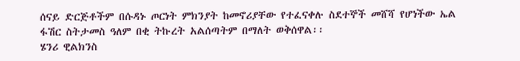ሰናይ ድርጅቶችም በሱዳኑ ጦርነት ምክንያት ከመኖሪያቸው የተፈናቀሉ ስደተኞች መሸሻ የሆነችው ኤል ፋሽር ስትታመስ ዓለም በቂ ትኩረት አልሰጣትም በማለት ወቅሰዋል፡፡
ሄንሪ ዊልክንስ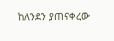ከለንደን ያጠናቀረው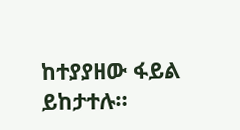ከተያያዘው ፋይል ይከታተሉ።